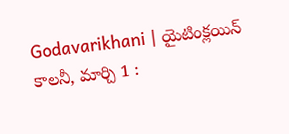Godavarikhani | యైటింక్లయిన్ కాలనీ, మార్చి 1 :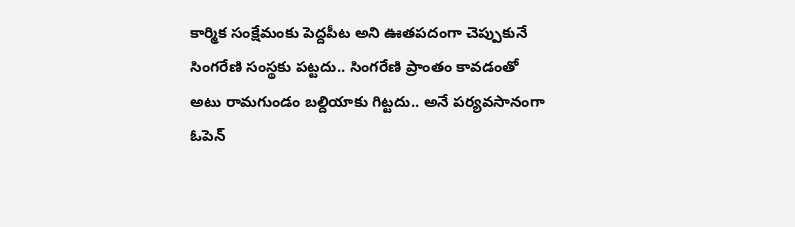కార్మిక సంక్షేమంకు పెద్దపీట అని ఊతపదంగా చెప్పుకునే సింగరేణి సంస్థకు పట్టదు.. సింగరేణి ప్రాంతం కావడంతో అటు రామగుండం బల్దియాకు గిట్టదు.. అనే పర్యవసానంగా ఓపెన్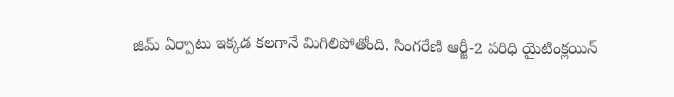జిమ్ ఏర్పాటు ఇక్కడ కలగానే మిగిలిపోతోంది. సింగరేణి ఆర్జీ-2 పరిధి యైటింక్లయిన్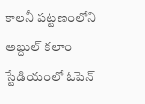కాలనీ పట్టణంలోని అబ్దుల్ కలాం స్టేడియంలో ఓపెన్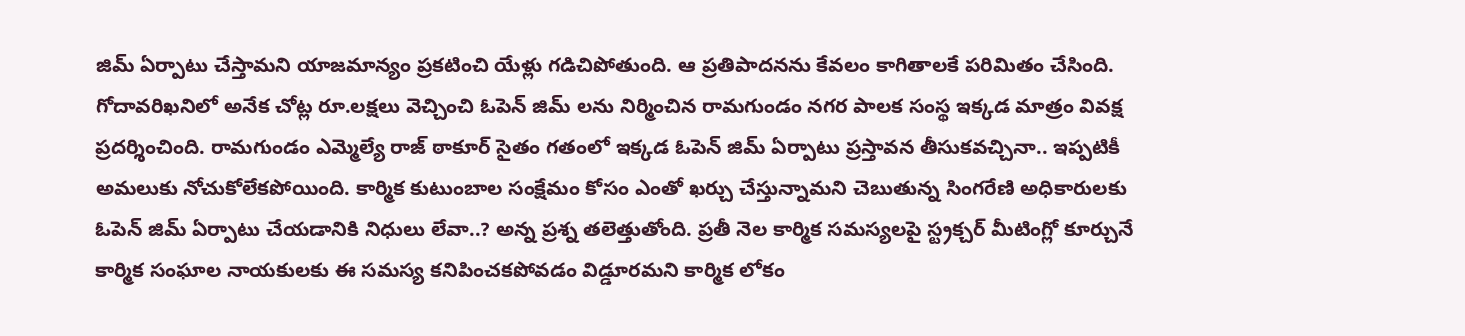జిమ్ ఏర్పాటు చేస్తామని యాజమాన్యం ప్రకటించి యేళ్లు గడిచిపోతుంది. ఆ ప్రతిపాదనను కేవలం కాగితాలకే పరిమితం చేసింది.
గోదావరిఖనిలో అనేక చోట్ల రూ.లక్షలు వెచ్చించి ఓపెన్ జిమ్ లను నిర్మించిన రామగుండం నగర పాలక సంస్థ ఇక్కడ మాత్రం వివక్ష ప్రదర్శించింది. రామగుండం ఎమ్మెల్యే రాజ్ ఠాకూర్ సైతం గతంలో ఇక్కడ ఓపెన్ జిమ్ ఏర్పాటు ప్రస్తావన తీసుకవచ్చినా.. ఇప్పటికీ అమలుకు నోచుకోలేకపోయింది. కార్మిక కుటుంబాల సంక్షేమం కోసం ఎంతో ఖర్చు చేస్తున్నామని చెబుతున్న సింగరేణి అధికారులకు ఓపెన్ జిమ్ ఏర్పాటు చేయడానికి నిధులు లేవా..? అన్న ప్రశ్న తలెత్తుతోంది. ప్రతీ నెల కార్మిక సమస్యలపై స్ట్రక్చర్ మీటింగ్లో కూర్చునే కార్మిక సంఘాల నాయకులకు ఈ సమస్య కనిపించకపోవడం విడ్డూరమని కార్మిక లోకం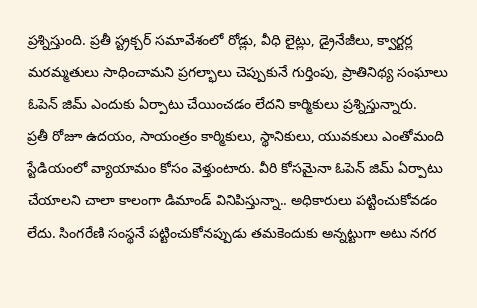ప్రశ్నిస్తుంది. ప్రతీ స్ట్రక్చర్ సమావేశంలో రోడ్లు, వీధి లైట్లు, డ్రైనేజీలు, క్వార్టర్ల మరమ్మతులు సాధించామని ప్రగల్భాలు చెప్పుకునే గుర్తింపు, ప్రాతినిథ్య సంఘాలు ఓపెన్ జిమ్ ఎందుకు ఏర్పాటు చేయించడం లేదని కార్మికులు ప్రశ్నిస్తున్నారు.
ప్రతీ రోజూ ఉదయం, సాయంత్రం కార్మికులు, స్థానికులు, యువకులు ఎంతోమంది స్టేడియంలో వ్యాయామం కోసం వెళ్తుంటారు. వీరి కోసమైనా ఓపెన్ జిమ్ ఏర్పాటు చేయాలని చాలా కాలంగా డిమాండ్ వినిపిస్తున్నా.. అధికారులు పట్టించుకోవడం లేదు. సింగరేణి సంస్థనే పట్టించుకోనప్పుడు తమకెందుకు అన్నట్టుగా అటు నగర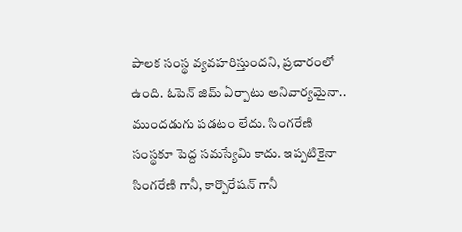పాలక సంస్థ వ్యవహరిస్తుందని, ప్రచారంలో ఉంది. ఓపెన్ జిమ్ ఏర్పాటు అనివార్యమైనా.. ముందడుగు పడటం లేదు. సింగరేణి సంస్థకూ పెద్ద సమస్యేమి కాదు. ఇప్పటికైనా సింగరేణి గానీ, కార్పొరేషన్ గానీ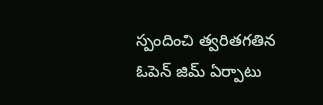స్పందించి త్వరితగతిన ఓపెన్ జిమ్ ఏర్పాటు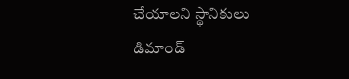చేయాలని స్థానికులు డిమాండ్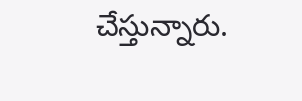చేస్తున్నారు.